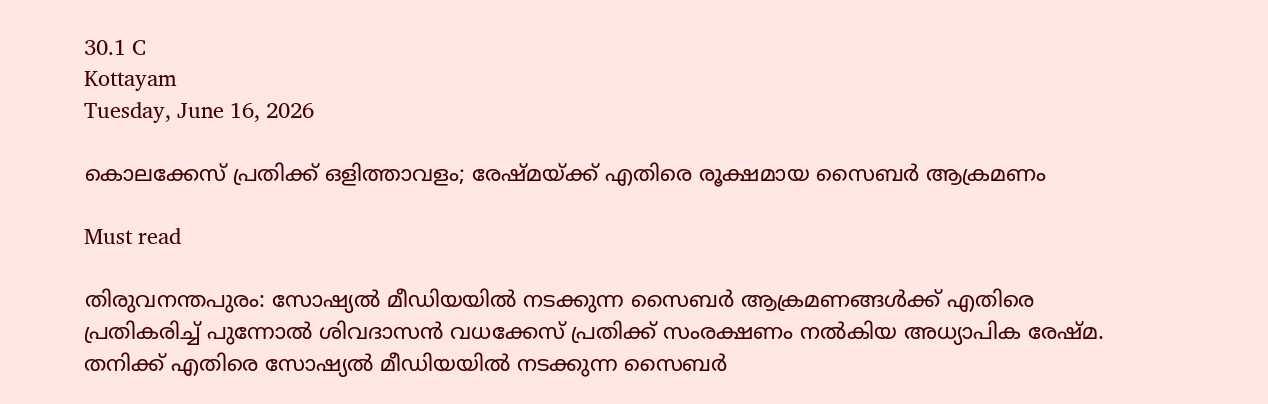30.1 C
Kottayam
Tuesday, June 16, 2026

കൊലക്കേസ് പ്രതിക്ക് ഒളിത്താവളം; രേഷ്മയ്ക്ക് എതിരെ രൂക്ഷമായ സൈബര്‍ ആക്രമണം

Must read

തിരുവനന്തപുരം: സോഷ്യല്‍ മീഡിയയില്‍ നടക്കുന്ന സൈബര്‍ ആക്രമണങ്ങള്‍ക്ക് എതിരെ പ്രതികരിച്ച് പുന്നോല്‍ ശിവദാസന്‍ വധക്കേസ് പ്രതിക്ക് സംരക്ഷണം നല്‍കിയ അധ്യാപിക രേഷ്മ. തനിക്ക് എതിരെ സോഷ്യല്‍ മീഡിയയില്‍ നടക്കുന്ന സൈബര്‍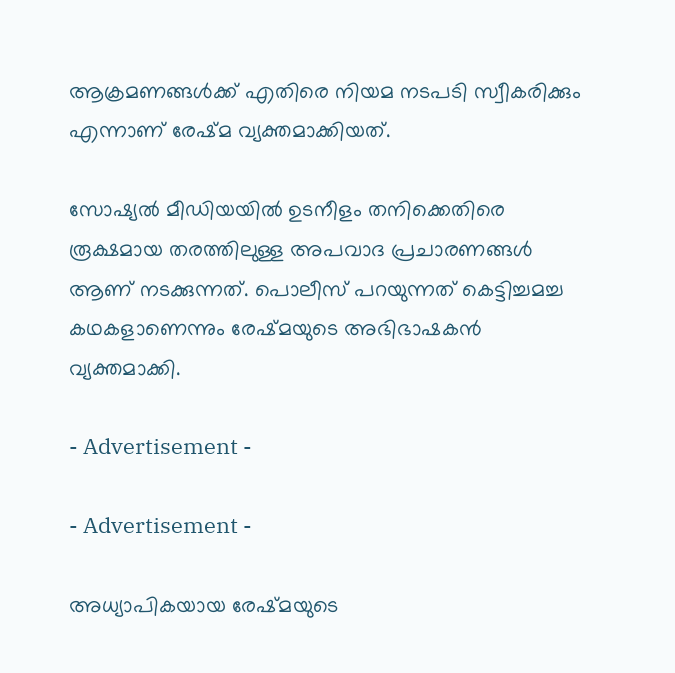ആക്രമണങ്ങള്‍ക്ക് എതിരെ നിയമ നടപടി സ്വീകരിക്കും എന്നാണ് രേഷ്മ വ്യക്തമാക്കിയത്.

സോഷ്യല്‍ മീഡിയയില്‍ ഉടനീളം തനിക്കെതിരെ രൂക്ഷമായ തരത്തിലുള്ള അപവാദ പ്രചാരണങ്ങള്‍ ആണ് നടക്കുന്നത്. പൊലീസ് പറയുന്നത് കെട്ടിച്ചമച്ച കഥകളാണെന്നും രേഷ്മയുടെ അഭിഭാഷകന്‍ വ്യക്തമാക്കി.

- Advertisement -

- Advertisement -

അധ്യാപികയായ രേഷ്മയുടെ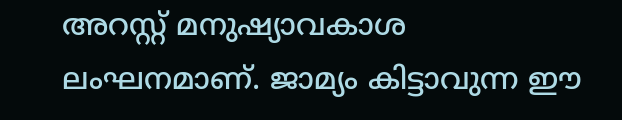അറസ്റ്റ് മനുഷ്യാവകാശ ലംഘനമാണ്. ജാമ്യം കിട്ടാവുന്ന ഈ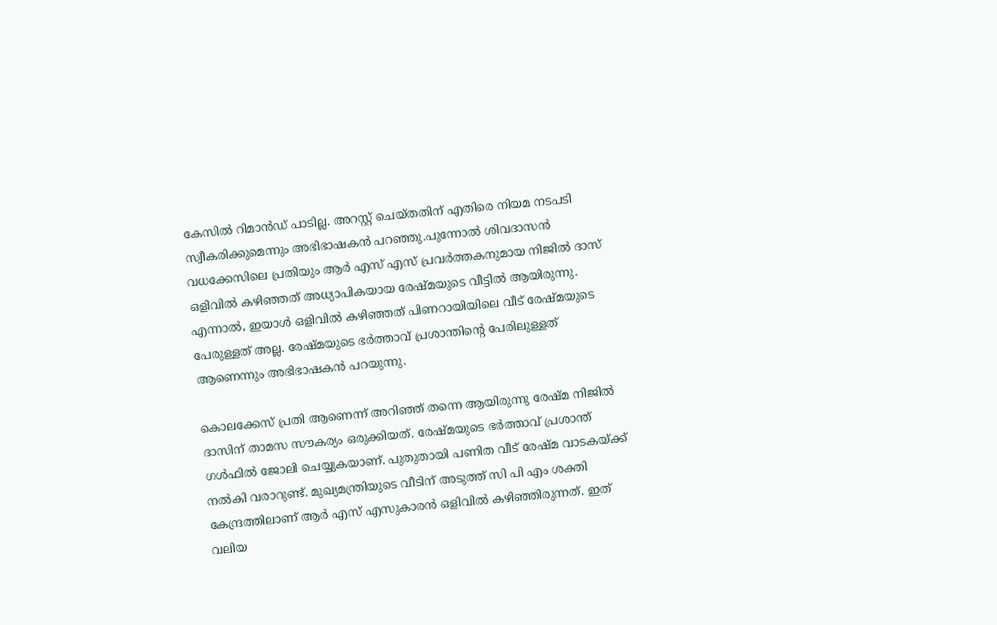കേസില്‍ റിമാന്‍ഡ് പാടില്ല. അറസ്റ്റ് ചെയ്തതിന് എതിരെ നിയമ നടപടി സ്വീകരിക്കുമെന്നും അഭിഭാഷകന്‍ പറഞ്ഞു.പുന്നോല്‍ ശിവദാസന്‍ വധക്കേസിലെ പ്രതിയും ആര്‍ എസ് എസ് പ്രവര്‍ത്തകനുമായ നിജില്‍ ദാസ് ഒളിവില്‍ കഴിഞ്ഞത് അധ്യാപികയായ രേഷ്മയുടെ വീട്ടില്‍ ആയിരുന്നു. എന്നാല്‍, ഇയാള്‍ ഒളിവില്‍ കഴിഞ്ഞത് പിണറായിയിലെ വീട് രേഷ്മയുടെ പേരുള്ളത് അല്ല. രേഷ്മയുടെ ഭര്‍ത്താവ് പ്രശാന്തിന്റെ പേരിലുള്ളത് ആണെന്നും അഭിഭാഷകന്‍ പറയുന്നു.

കൊലക്കേസ് പ്രതി ആണെന്ന് അറിഞ്ഞ് തന്നെ ആയിരുന്നു രേഷ്മ നിജില്‍ ദാസിന് താമസ സൗകര്യം ഒരുക്കിയത്. രേഷ്മയുടെ ഭര്‍ത്താവ് പ്രശാന്ത് ഗള്‍ഫില്‍ ജോലി ചെയ്യുകയാണ്. പുതുതായി പണിത വീട് രേഷ്മ വാടകയ്ക്ക് നല്‍കി വരാറുണ്ട്. മുഖ്യമന്ത്രിയുടെ വീടിന് അടുത്ത് സി പി എം ശക്തി കേന്ദ്രത്തിലാണ് ആര്‍ എസ് എസുകാരന്‍ ഒളിവില്‍ കഴിഞ്ഞിരുന്നത്. ഇത് വലിയ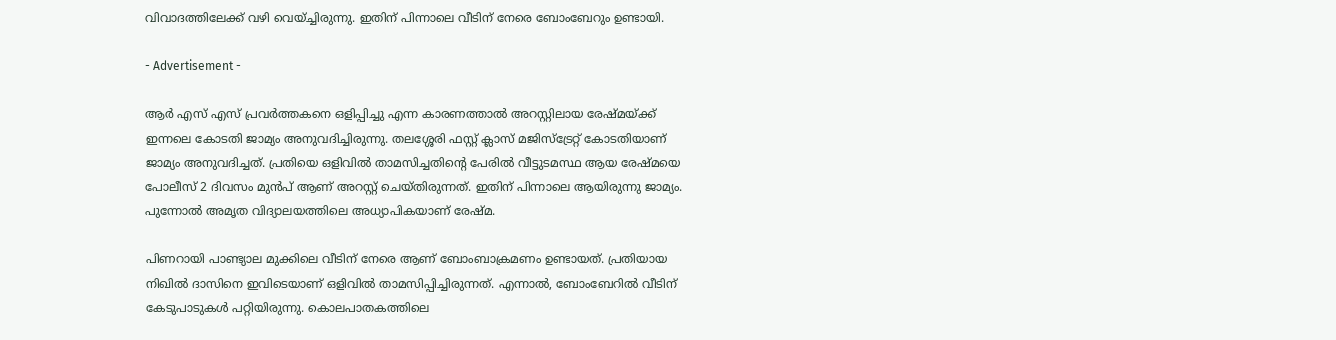വിവാദത്തിലേക്ക് വഴി വെയ്ച്ചിരുന്നു. ഇതിന് പിന്നാലെ വീടിന് നേരെ ബോംബേറും ഉണ്ടായി.

- Advertisement -

ആര്‍ എസ് എസ് പ്രവര്‍ത്തകനെ ഒളിപ്പിച്ചു എന്ന കാരണത്താല്‍ അറസ്റ്റിലായ രേഷ്മയ്ക്ക് ഇന്നലെ കോടതി ജാമ്യം അനുവദിച്ചിരുന്നു. തലശ്ശേരി ഫസ്റ്റ് ക്ലാസ് മജിസ്‌ട്രേറ്റ് കോടതിയാണ് ജാമ്യം അനുവദിച്ചത്. പ്രതിയെ ഒളിവില്‍ താമസിച്ചതിന്റെ പേരില്‍ വീട്ടുടമസ്ഥ ആയ രേഷ്മയെ പോലീസ് 2 ദിവസം മുന്‍പ് ആണ് അറസ്റ്റ് ചെയ്തിരുന്നത്. ഇതിന് പിന്നാലെ ആയിരുന്നു ജാമ്യം. പുന്നോല്‍ അമൃത വിദ്യാലയത്തിലെ അധ്യാപികയാണ് രേഷ്മ.

പിണറായി പാണ്ട്യാല മുക്കിലെ വീടിന് നേരെ ആണ് ബോംബാക്രമണം ഉണ്ടായത്. പ്രതിയായ നിഖില്‍ ദാസിനെ ഇവിടെയാണ് ഒളിവില്‍ താമസിപ്പിച്ചിരുന്നത്. എന്നാല്‍, ബോംബേറില്‍ വീടിന് കേടുപാടുകള്‍ പറ്റിയിരുന്നു. കൊലപാതകത്തിലെ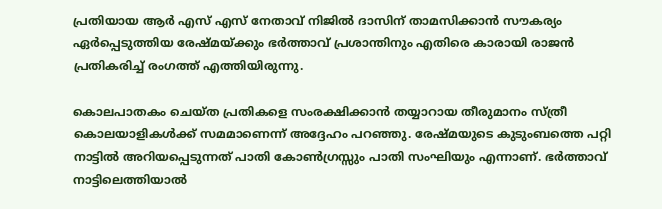പ്രതിയായ ആര്‍ എസ് എസ് നേതാവ് നിജില്‍ ദാസിന് താമസിക്കാന്‍ സൗകര്യം ഏര്‍പ്പെടുത്തിയ രേഷ്മയ്ക്കും ഭര്‍ത്താവ് പ്രശാന്തിനും എതിരെ കാരായി രാജന്‍ പ്രതികരിച്ച് രംഗത്ത് എത്തിയിരുന്നു.

കൊലപാതകം ചെയ്ത പ്രതികളെ സംരക്ഷിക്കാന്‍ തയ്യാറായ തീരുമാനം സ്ത്രീ കൊലയാളികള്‍ക്ക് സമമാണെന്ന് അദ്ദേഹം പറഞ്ഞു. രേഷ്മയുടെ കുടുംബത്തെ പറ്റി നാട്ടില്‍ അറിയപ്പെടുന്നത് പാതി കോണ്‍ഗ്രസ്സും പാതി സംഘിയും എന്നാണ്. ഭര്‍ത്താവ് നാട്ടിലെത്തിയാല്‍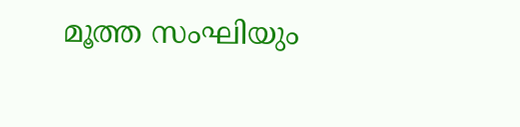മൂത്ത സംഘിയും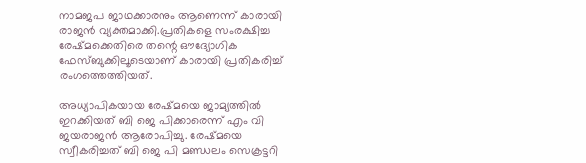നാമജപ ജാഥക്കാരനും ആണെന്ന് കാരായി രാജന്‍ വ്യക്തമാക്കി.പ്രതികളെ സംരക്ഷിച്ച രേഷ്മക്കെതിരെ തന്റെ ഔദ്യോഗിക ഫേസ്ബുക്കിലൂടെയാണ് കാരായി പ്രതികരിച്ച് രംഗത്തെത്തിയത്.

അധ്യാപികയായ രേഷ്മയെ ജാമ്യത്തില്‍ ഇറക്കിയത് ബി ജെ പിക്കാരെന്ന് എം വി ജയരാജന്‍ ആരോപിച്ചു. രേഷ്മയെ സ്വീകരിച്ചത് ബി ജെ പി മണ്ഡലം സെക്രട്ടറി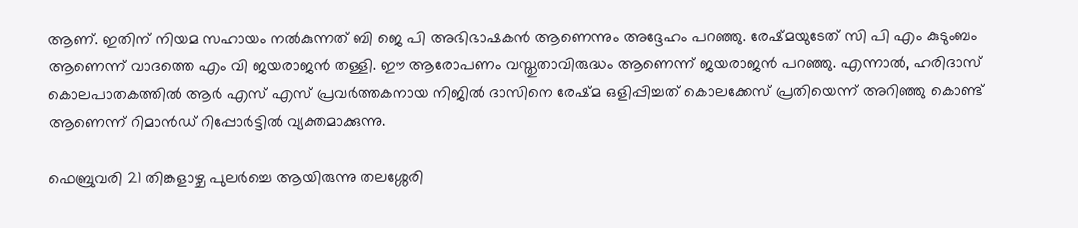ആണ്. ഇതിന് നിയമ സഹായം നല്‍കുന്നത് ബി ജെ പി അഭിഭാഷകന്‍ ആണെന്നും അദ്ദേഹം പറഞ്ഞു. രേഷ്മയുടേത് സി പി എം കുടുംബം ആണെന്ന് വാദത്തെ എം വി ജയരാജന്‍ തള്ളി. ഈ ആരോപണം വസ്തുതാവിരുദ്ധം ആണെന്ന് ജയരാജന്‍ പറഞ്ഞു. എന്നാല്‍, ഹരിദാസ് കൊലപാതകത്തില്‍ ആര്‍ എസ് എസ് പ്രവര്‍ത്തകനായ നിജില്‍ ദാസിനെ രേഷ്മ ഒളിപ്പിച്ചത് കൊലക്കേസ് പ്രതിയെന്ന് അറിഞ്ഞു കൊണ്ട് ആണെന്ന് റിമാന്‍ഡ് റിപ്പോര്‍ട്ടില്‍ വ്യക്തമാക്കുന്നു.

ഫെബ്രുവരി 21 തിങ്കളാഴ്ച പുലര്‍ച്ചെ ആയിരുന്നു തലശ്ശേരി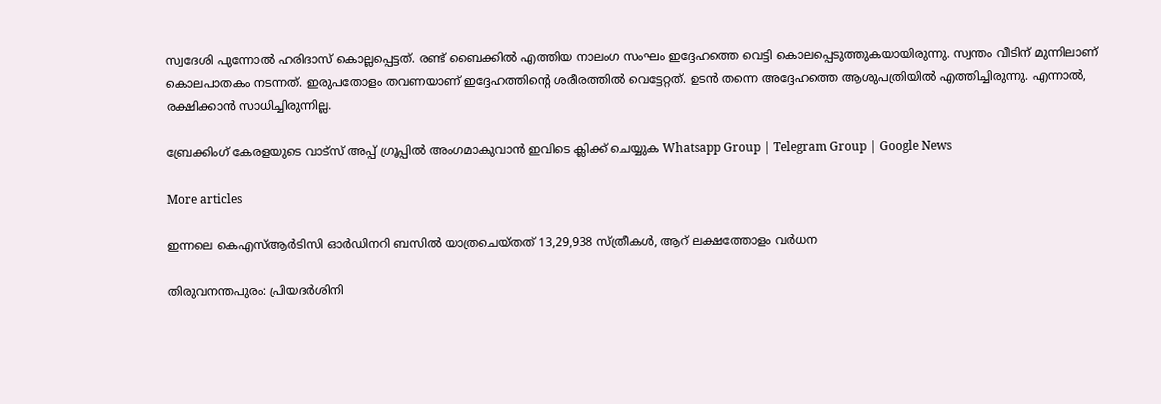സ്വദേശി പുന്നോല്‍ ഹരിദാസ് കൊല്ലപ്പെട്ടത്. രണ്ട് ബൈക്കില്‍ എത്തിയ നാലംഗ സംഘം ഇദ്ദേഹത്തെ വെട്ടി കൊലപ്പെടുത്തുകയായിരുന്നു. സ്വന്തം വീടിന് മുന്നിലാണ് കൊലപാതകം നടന്നത്. ഇരുപതോളം തവണയാണ് ഇദ്ദേഹത്തിന്റെ ശരീരത്തില്‍ വെട്ടേറ്റത്. ഉടന്‍ തന്നെ അദ്ദേഹത്തെ ആശുപത്രിയില്‍ എത്തിച്ചിരുന്നു. എന്നാല്‍, രക്ഷിക്കാന്‍ സാധിച്ചിരുന്നില്ല.

ബ്രേക്കിംഗ് കേരളയുടെ വാട്സ് അപ്പ് ഗ്രൂപ്പിൽ അംഗമാകുവാൻ ഇവിടെ ക്ലിക്ക് ചെയ്യുക Whatsapp Group | Telegram Group | Google News

More articles

ഇന്നലെ കെഎസ്ആര്‍ടിസി ഓര്‍ഡിനറി ബസില്‍ യാത്രചെയ്തത് 13,29,938 സ്ത്രീകള്‍, ആറ് ലക്ഷത്തോളം വര്‍ധന

തിരുവനന്തപുരം: പ്രിയദർശിനി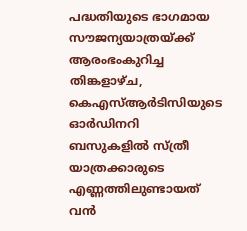പദ്ധതിയുടെ ഭാഗമായ സൗജന്യയാത്രയ്ക്ക് ആരംഭംകുറിച്ച തിങ്കളാഴ്ച, കെഎസ്ആർടിസിയുടെ ഓർഡിനറി ബസുകളിൽ സ്ത്രീ യാത്രക്കാരുടെ എണ്ണത്തിലുണ്ടായത് വൻ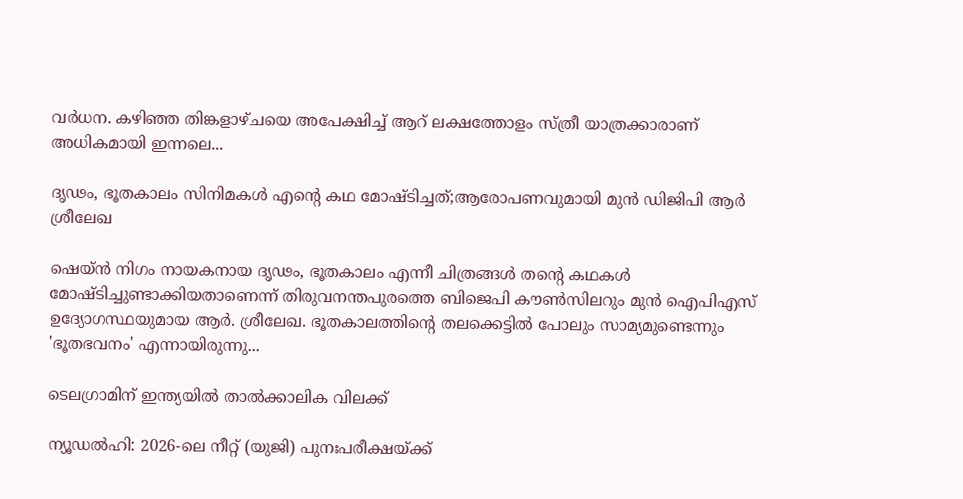വർധന. കഴിഞ്ഞ തിങ്കളാഴ്ചയെ അപേക്ഷിച്ച് ആറ് ലക്ഷത്തോളം സ്ത്രീ യാത്രക്കാരാണ് അധികമായി ഇന്നലെ...

ദൃഢം, ഭൂതകാലം സിനിമകൾ എന്റെ കഥ മോഷ്‍ടിച്ചത്;ആരോപണവുമായി മുൻ ഡിജിപി ആര്‍ ശ്രീലേഖ

ഷെയ്ൻ നിഗം നായകനായ ദൃഢം, ഭൂതകാലം എന്നീ ചിത്രങ്ങൾ തന്റെ കഥകൾ മോഷ്ടിച്ചുണ്ടാക്കിയതാണെന്ന് തിരുവനന്തപുരത്തെ ബിജെപി കൗൺസിലറും മുൻ ഐപിഎസ് ഉദ്യോഗസ്ഥയുമായ ആർ. ശ്രീലേഖ. ഭൂതകാലത്തിന്റെ തലക്കെട്ടിൽ പോലും സാമ്യമുണ്ടെന്നും 'ഭൂതഭവനം' എന്നായിരുന്നു...

ടെലഗ്രാമിന് ഇന്ത്യയിൽ താൽക്കാലിക വിലക്ക്

ന്യൂഡൽഹി: 2026-ലെ നീറ്റ് (യുജി) പുനഃപരീക്ഷയ്ക്ക്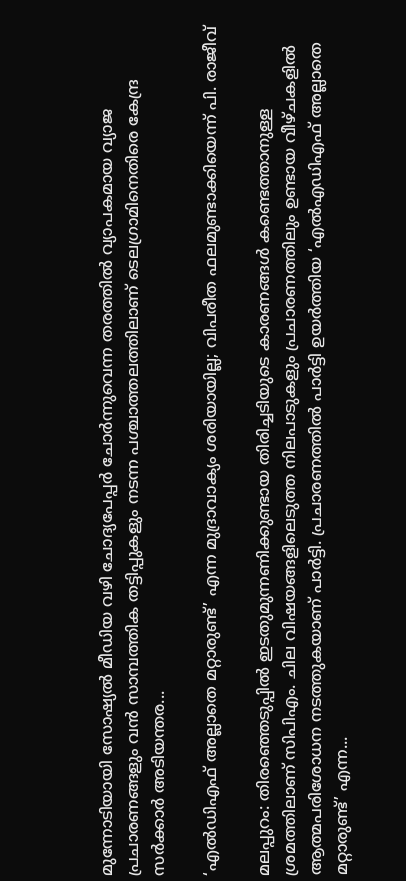മുന്നോടിയായി സോഷ്യൽ മീഡിയ വഴി ചോദ്യപേപ്പർ ചോർന്നുവെന്ന തരത്തിൽ വ്യാപകമായ വ്യാജ പ്രചാരണങ്ങളും വൻ സാമ്പത്തിക തട്ടിപ്പുകളും നടന്ന പശ്ചാത്തലത്തിലാണ് ടെലഗ്രാമിനെതിരെ കേന്ദ്ര സർക്കാർ അടിയന്തര...

‘എൽഡിഎഫ് അല്ലാതെ മറ്റാരുണ്ട്’ എന്ന മുദ്രാവാക്യം ശരിയായില്ല; വിപരീത ഫലമുണ്ടാക്കിയെന്ന് പി. രാജീവ്

മലപ്പുറം: തിരഞ്ഞെടുപ്പിൽ ഇടതുമുന്നണിക്കുണ്ടായ തിരിച്ചടിയുടെ കാരണങ്ങൾ കണ്ടെത്താനുള്ള ശ്രമത്തിലാണ് സിപിഎം. ചില വിഷയങ്ങളിലെടുത്ത നിലപാടുകളും പ്രചാരണത്തിലും ഉണ്ടായ വീഴ്ചകളിൽ ആത്മപരിശോധന നടത്തുകയാണ് പാർട്ടി. പ്രചാരണത്തിൽ പാർട്ടി ഉയർത്തിയ ‘എൽഎഡിഎഫ് അല്ലാതെ മറ്റാരുണ്ട്’ എന്ന...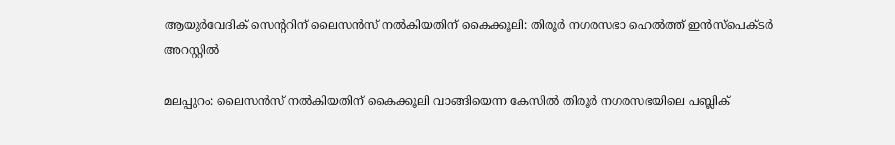ആയുർവേദിക് സെന്ററിന് ലൈസൻസ് നൽകിയതിന് കൈക്കൂലി: തിരൂർ നഗരസഭാ ഹെൽത്ത് ഇൻസ്പെക്ടർ അറസ്റ്റിൽ

മലപ്പുറം: ലൈസൻസ് നൽകിയതിന് കൈക്കൂലി വാങ്ങിയെന്ന കേസിൽ തിരൂർ നഗരസഭയിലെ പബ്ലിക്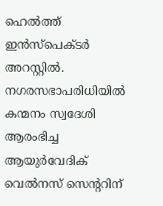ഹെൽത്ത് ഇൻസ്പെക്ടർ അറസ്റ്റിൽ. നഗരസഭാപരിധിയിൽ കന്മനം സ്വദേശി ആരംഭിച്ച ആയുർവേദിക് വെൽനസ് സെന്ററിന്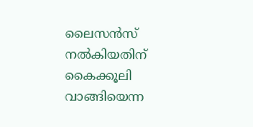ലൈസൻസ് നൽകിയതിന് കൈക്കൂലി വാങ്ങിയെന്ന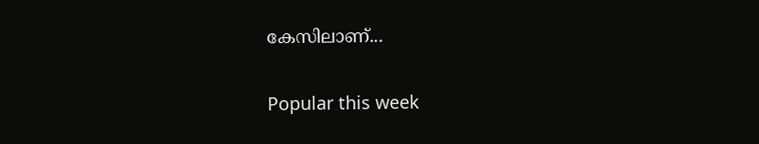കേസിലാണ്...

Popular this week